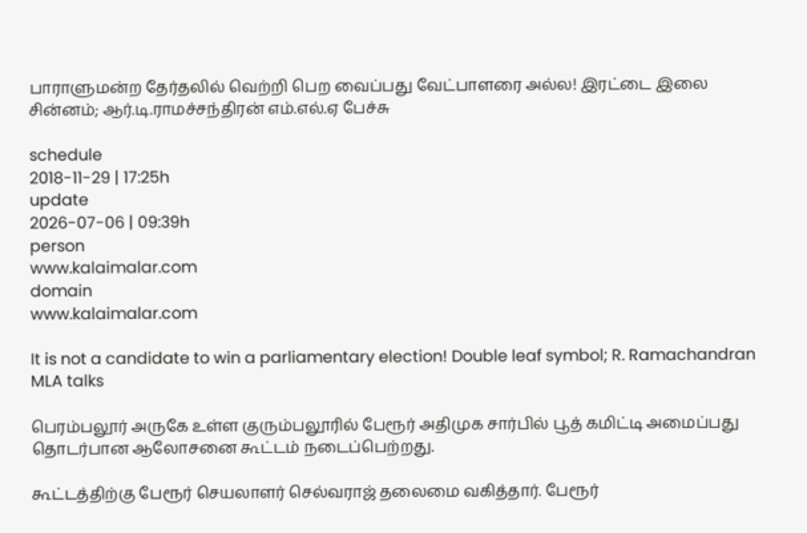பாராளுமன்ற தேர்தலில் வெற்றி பெற வைப்பது வேட்பாளரை அல்ல! இரட்டை இலை சின்னம்; ஆர்.டி.ராமச்சந்திரன் எம்.எல்.ஏ பேச்சு

schedule
2018-11-29 | 17:25h
update
2026-07-06 | 09:39h
person
www.kalaimalar.com
domain
www.kalaimalar.com

It is not a candidate to win a parliamentary election! Double leaf symbol; R. Ramachandran MLA talks

பெரம்பலூர் அருகே உள்ள குரும்பலூரில் பேரூர் அதிமுக சார்பில் பூத் கமிட்டி அமைப்பது தொடர்பான ஆலோசனை கூட்டம் நடைப்பெற்றது.

கூட்டத்திற்கு பேரூர் செயலாளர் செல்வராஜ் தலைமை வகித்தார். பேரூர்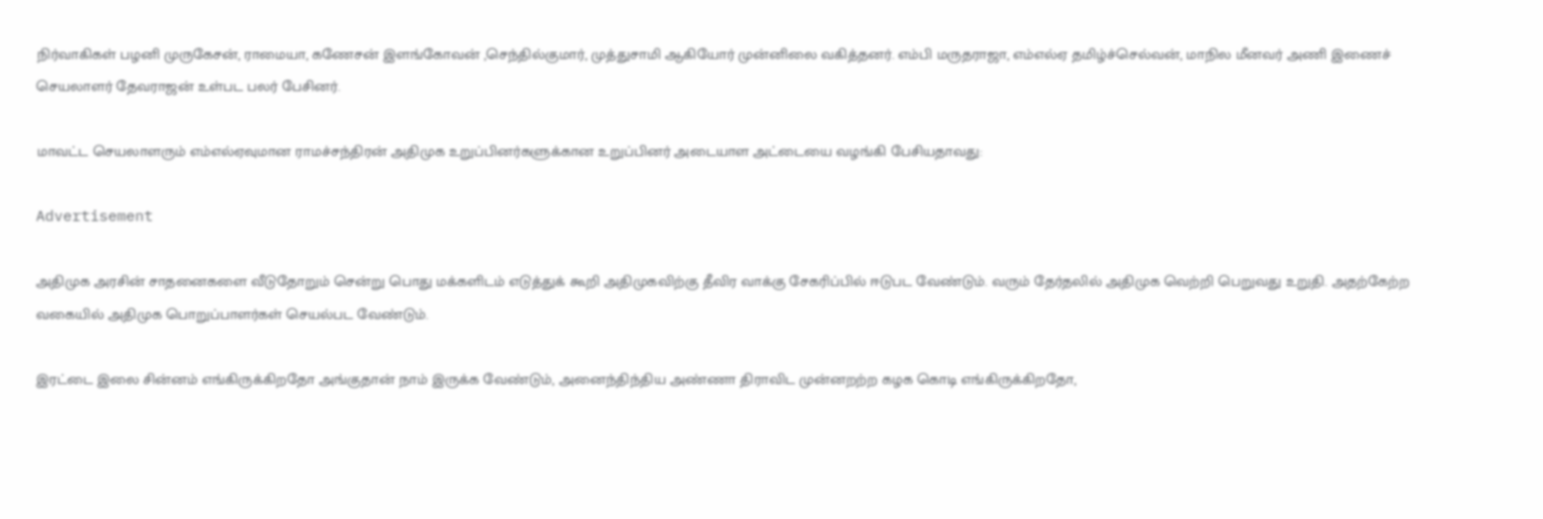நிர்வாகிகள் பழனி முருகேசன், ராமையா, கணேசன் இளங்கோவன் ,செந்தில்குமார், முத்துசாமி ஆகியோர் முன்னிலை வகித்தனர். எம்பி மருதராஜா, எம்எல்ஏ தமிழ்ச்செல்வன், மாநில மீனவர் அணி இணைச் செயலாளர் தேவராஜன் உள்பட பலர் பேசினர்.

மாவட்ட செயலாளரும் எம்எல்ஏவுமான ராமச்சந்திரன் அதிமுக உறுப்பினர்களுக்கான உறுப்பினர் அடையாள அட்டையை வழங்கி பேசியதாவது:

Advertisement

அதிமுக அரசின் சாதனைகளை வீடுதோறும் சென்று பொது மக்களிடம் எடுத்துக் கூறி அதிமுகவிற்கு தீவிர வாக்கு சேகரிப்பில் ஈடுபட வேண்டும். வரும் தேர்தலில் அதிமுக வெற்றி பெறுவது உறுதி. அதற்கேற்ற வகையில் அதிமுக பொறுப்பாளர்கள் செயல்பட வேண்டும்.

இரட்டை இலை சின்னம் எங்கிருக்கிறதோ அங்குதான் நாம் இருக்க வேண்டும், அனைந்திந்திய அண்ணா திராவிட முன்னறற்ற கழக கொடி எங்கிருக்கிறதோ,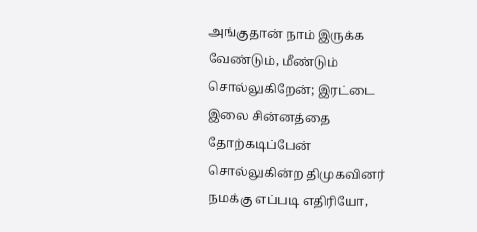அங்குதான் நாம் இருக்க வேண்டும், மீண்டும் சொல்லுகிறேன்; இரட்டை இலை சின்னத்தை தோற்கடிப்பேன் சொல்லுகின்ற திமுகவினர் நமக்கு எப்படி எதிரியோ,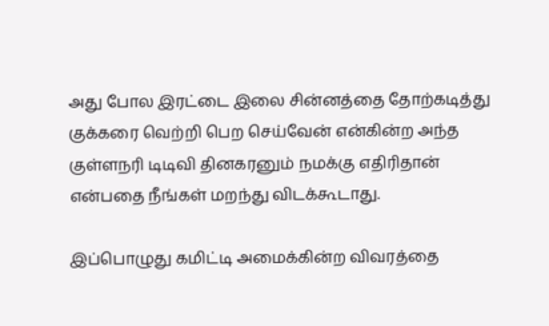அது போல இரட்டை இலை சின்னத்தை தோற்கடித்து குக்கரை வெற்றி பெற செய்வேன் என்கின்ற அந்த குள்ளநரி டிடிவி தினகரனும் நமக்கு எதிரிதான் என்பதை நீங்கள் மறந்து விடக்கூடாது.

இப்பொழுது கமிட்டி அமைக்கின்ற விவரத்தை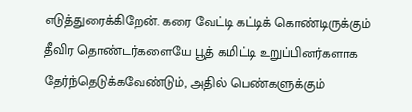எடுத்துரைக்கிறேன். கரை வேட்டி கட்டிக் கொண்டிருக்கும் தீவிர தொண்டர்களையே பூத் கமிட்டி உறுப்பினர்களாக தேர்ந்தெடுக்கவேண்டும், அதில் பெண்களுக்கும்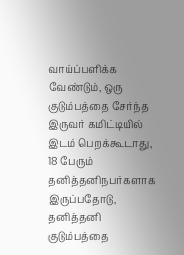வாய்ப்பளிக்க வேண்டும், ஒரு குடும்பத்தை சேர்ந்த இருவர் கமிட்டியில் இடம் பெறக்கூடாது, 18 பேரும் தனித்தனிநபர்களாக இருப்பதோடு, தனித்தனி குடும்பத்தை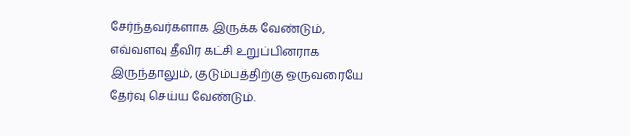சேர்ந்தவர்களாக இருக்க வேண்டும், எவ்வளவு தீவிர கட்சி உறுப்பினராக இருந்தாலும், குடும்பத்திற்கு ஒருவரையே தேர்வு செய்ய வேண்டும்.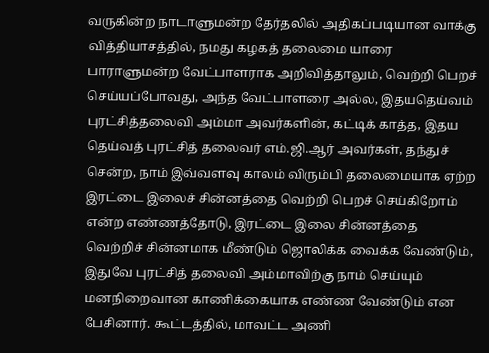வருகின்ற நாடாளுமன்ற தேர்தலில் அதிகப்படியான வாக்கு வித்தியாசத்தில், நமது கழகத் தலைமை யாரை பாராளுமன்ற வேட்பாளராக அறிவித்தாலும், வெற்றி பெறச் செய்யப்போவது, அந்த வேட்பாளரை அல்ல, இதயதெய்வம் புரட்சித்தலைவி அம்மா அவர்களின், கட்டிக் காத்த, இதய தெய்வத் புரட்சித் தலைவர் எம்.ஜி.ஆர் அவர்கள், தந்துச் சென்ற, நாம் இவ்வளவு காலம் விரும்பி தலைமையாக ஏற்ற இரட்டை இலைச் சின்னத்தை வெற்றி பெறச் செய்கிறோம் என்ற எண்ணத்தோடு, இரட்டை இலை சின்னத்தை வெற்றிச் சின்னமாக மீண்டும் ஜொலிக்க வைக்க வேண்டும், இதுவே புரட்சித் தலைவி அம்மாவிற்கு நாம் செய்யும் மனநிறைவான காணிக்கையாக எண்ண வேண்டும் என பேசினார். கூட்டத்தில், மாவட்ட அணி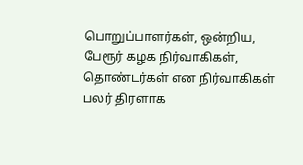பொறுப்பாளர்கள், ஒன்றிய, பேரூர் கழக நிர்வாகிகள், தொண்டர்கள் என நிர்வாகிகள் பலர் திரளாக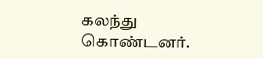கலந்து கொண்டனர்.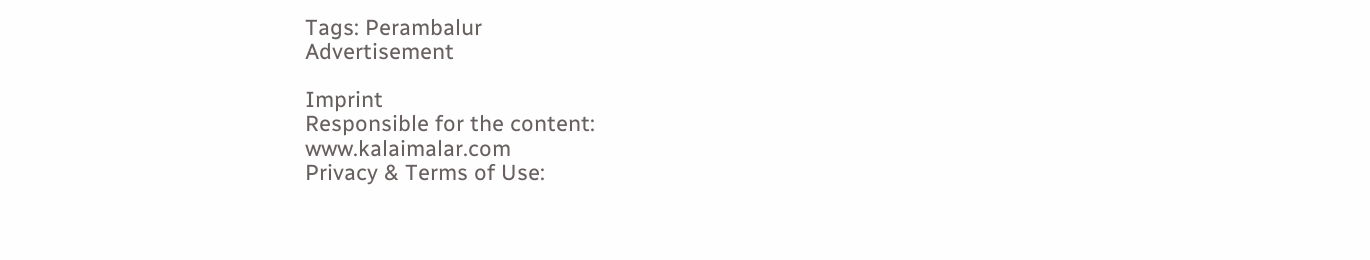Tags: Perambalur
Advertisement

Imprint
Responsible for the content:
www.kalaimalar.com
Privacy & Terms of Use: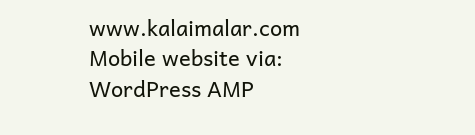www.kalaimalar.com
Mobile website via:
WordPress AMP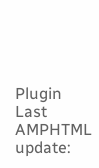Plugin
Last AMPHTML update: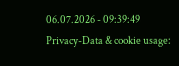06.07.2026 - 09:39:49
Privacy-Data & cookie usage: